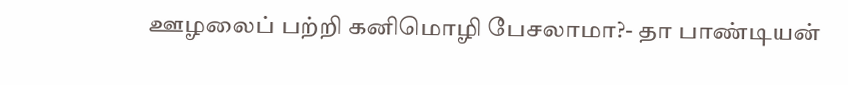ஊழலைப் பற்றி கனிமொழி பேசலாமா?- தா பாண்டியன்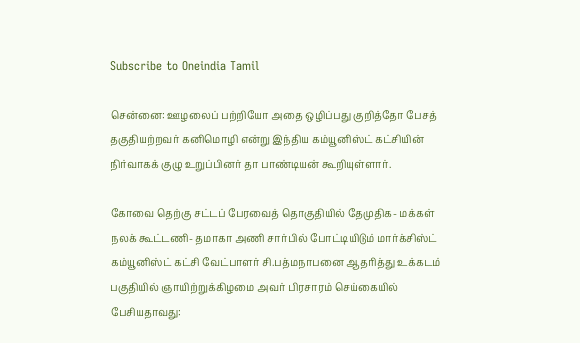Subscribe to Oneindia Tamil

சென்னை: ஊழலைப் பற்றியோ அதை ஒழிப்பது குறித்தோ பேசத் தகுதியற்றவர் கனிமொழி என்று இந்திய கம்யூனிஸ்ட் கட்சியின் நிர்வாகக் குழு உறுப்பினர் தா பாண்டியன் கூறியுள்ளார்.

கோவை தெற்கு சட்டப் பேரவைத் தொகுதியில் தேமுதிக- மக்கள் நலக் கூட்டணி- தமாகா அணி சார்பில் போட்டியிடும் மார்க்சிஸ்ட் கம்யூனிஸ்ட் கட்சி வேட்பாளர் சி.பத்மநாபனை ஆதரித்து உக்கடம் பகுதியில் ஞாயிற்றுக்கிழமை அவர் பிரசாரம் செய்கையில் பேசியதாவது: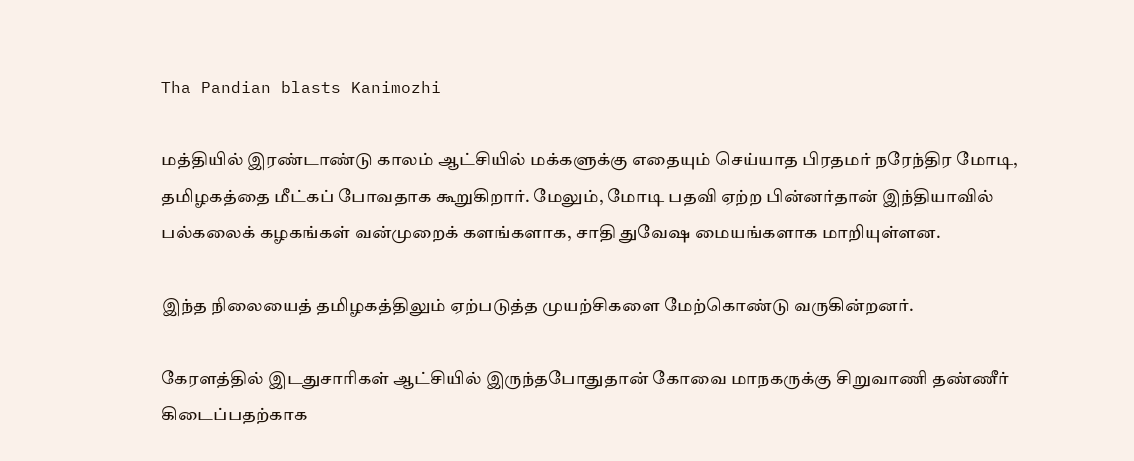Tha Pandian blasts Kanimozhi

மத்தியில் இரண்டாண்டு காலம் ஆட்சியில் மக்களுக்கு எதையும் செய்யாத பிரதமர் நரேந்திர மோடி, தமிழகத்தை மீட்கப் போவதாக கூறுகிறார். மேலும், மோடி பதவி ஏற்ற பின்னர்தான் இந்தியாவில் பல்கலைக் கழகங்கள் வன்முறைக் களங்களாக, சாதி துவேஷ மையங்களாக மாறியுள்ளன.

இந்த நிலையைத் தமிழகத்திலும் ஏற்படுத்த முயற்சிகளை மேற்கொண்டு வருகின்றனர்.

கேரளத்தில் இடதுசாரிகள் ஆட்சியில் இருந்தபோதுதான் கோவை மாநகருக்கு சிறுவாணி தண்ணீர் கிடைப்பதற்காக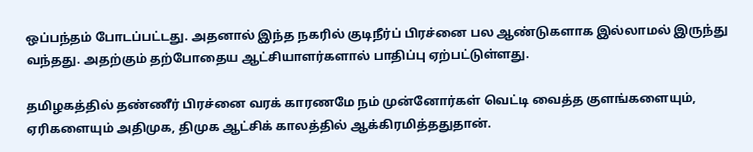ஒப்பந்தம் போடப்பட்டது. அதனால் இந்த நகரில் குடிநீர்ப் பிரச்னை பல ஆண்டுகளாக இல்லாமல் இருந்து வந்தது. அதற்கும் தற்போதைய ஆட்சியாளர்களால் பாதிப்பு ஏற்பட்டுள்ளது.

தமிழகத்தில் தண்ணீர் பிரச்னை வரக் காரணமே நம் முன்னோர்கள் வெட்டி வைத்த குளங்களையும், ஏரிகளையும் அதிமுக, திமுக ஆட்சிக் காலத்தில் ஆக்கிரமித்ததுதான்.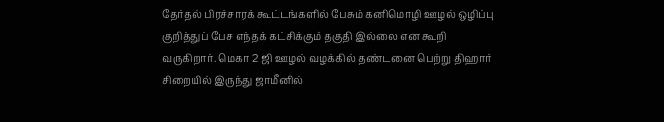தேர்தல் பிரச்சாரக் கூட்டங்களில் பேசும் கனிமொழி ஊழல் ஒழிப்பு குறித்துப் பேச எந்தக் கட்சிக்கும் தகுதி இல்லை என கூறி வருகிறார். மெகா 2 ஜி ஊழல் வழக்கில் தண்டனை பெற்று திஹார் சிறையில் இருந்து ஜாமீனில்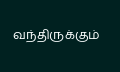வந்திருக்கும்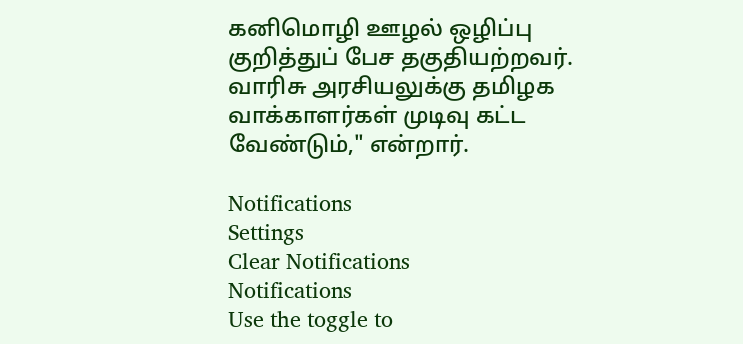கனிமொழி ஊழல் ஒழிப்பு குறித்துப் பேச தகுதியற்றவர். வாரிசு அரசியலுக்கு தமிழக வாக்காளர்கள் முடிவு கட்ட வேண்டும்," என்றார்.

Notifications
Settings
Clear Notifications
Notifications
Use the toggle to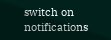switch on notifications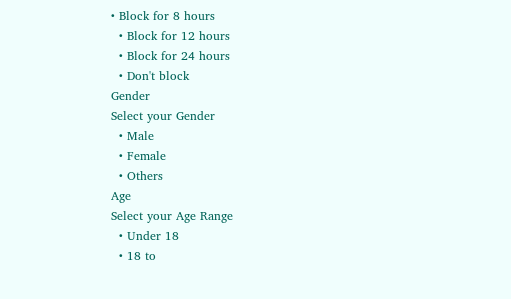• Block for 8 hours
  • Block for 12 hours
  • Block for 24 hours
  • Don't block
Gender
Select your Gender
  • Male
  • Female
  • Others
Age
Select your Age Range
  • Under 18
  • 18 to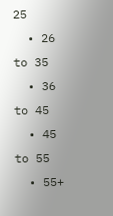25
  • 26 to 35
  • 36 to 45
  • 45 to 55
  • 55+